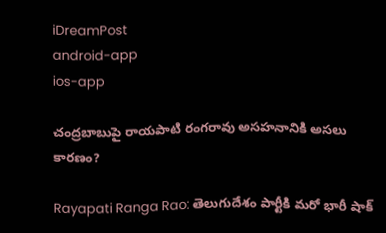iDreamPost
android-app
ios-app

చంద్రబాబుపై రాయపాటి రంగరావు అసహనానికి అసలు కారణం?

Rayapati Ranga Rao: తెలుగుదేశం పార్టీకి మరో భారీ షాక్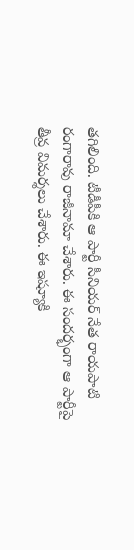తగిలింది. టీడీపీకి ఆ పార్టీ సీనియర్ నేత రాయపాటి రంగారావు రాజీనామా చేశారు. ఈ సందర్భంగా ఆ పార్టీపై తీవ్ర విమర్శలు చేశారు. ఈ ఇష్యూకి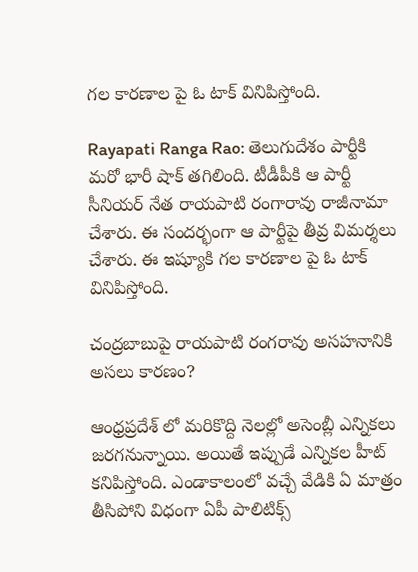గల కారణాల పై ఓ టాక్ వినిపిస్తోంది.

Rayapati Ranga Rao: తెలుగుదేశం పార్టీకి మరో భారీ షాక్ తగిలింది. టీడీపీకి ఆ పార్టీ సీనియర్ నేత రాయపాటి రంగారావు రాజీనామా చేశారు. ఈ సందర్భంగా ఆ పార్టీపై తీవ్ర విమర్శలు చేశారు. ఈ ఇష్యూకి గల కారణాల పై ఓ టాక్ వినిపిస్తోంది.

చంద్రబాబుపై రాయపాటి రంగరావు అసహనానికి అసలు కారణం?

ఆంధ్రప్రదేశ్ లో మరికొద్ది నెలల్లో అసెంబ్లీ ఎన్నికలు జరగనున్నాయి. అయితే ఇప్పుడే ఎన్నికల హీట్ కనిపిస్తోంది. ఎండాకాలంలో వచ్చే వేడికి ఏ మాత్రం తీసిపోని విధంగా ఏపీ పాలిటిక్స్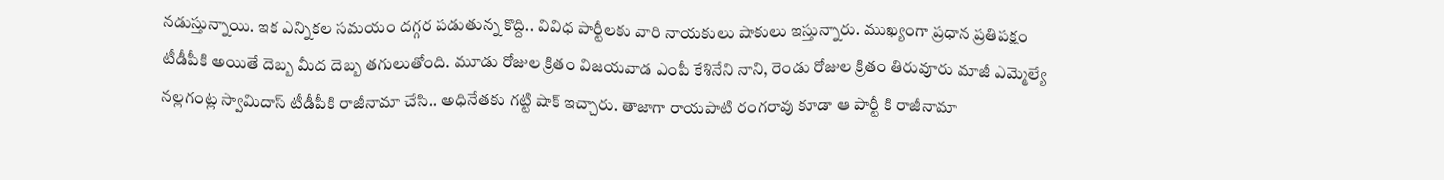నడుస్తున్నాయి. ఇక ఎన్నికల సమయం దగ్గర పడుతున్న కొద్ది.. వివిధ పార్టీలకు వారి నాయకులు షాకులు ఇస్తున్నారు. ముఖ్యంగా ప్రధాన ప్రతిపక్షం టీడీపీకి అయితే దెబ్బ మీద దెబ్బ తగులుతోంది. మూడు రోజుల క్రితం విజయవాడ ఎంపీ కేశినేని నాని, రెండు రోజుల క్రితం తిరువూరు మాజీ ఎమ్మెల్యే నల్లగంట్ల స్వామిదాస్ టీడీపీకి రాజీనామా చేసి.. అధినేతకు గట్టి షాక్ ఇచ్చారు. తాజాగా రాయపాటి రంగరావు కూడా ఆ పార్టీ కి రాజీనామా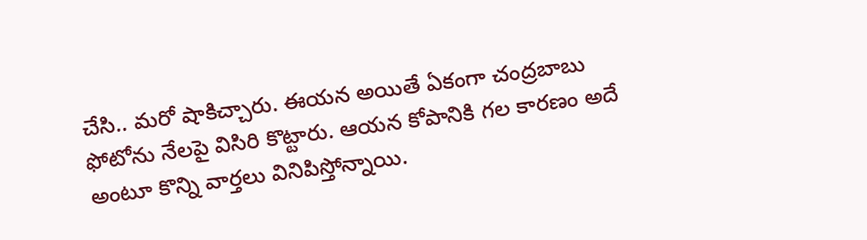చేసి.. మరో షాకిచ్చారు. ఈయన అయితే ఏకంగా చంద్రబాబు ఫోటోను నేలపై విసిరి కొట్టారు. ఆయన కోపానికి గల కారణం అదే అంటూ కొన్ని వార్తలు వినిపిస్తోన్నాయి.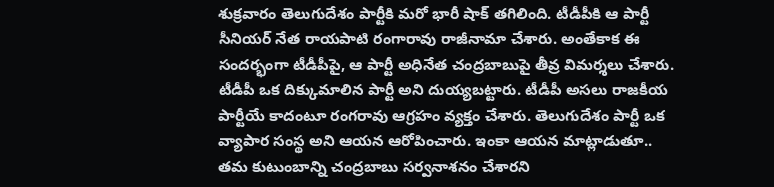శుక్రవారం తెలుగుదేశం పార్టీకి మరో భారీ షాక్ తగిలింది. టీడీపీకి ఆ పార్టీ సీనియర్ నేత రాయపాటి రంగారావు రాజీనామా చేశారు. అంతేకాక ఈ సందర్భంగా టీడీపీపై, ఆ పార్టీ అధినేత చంద్రబాబుపై తీవ్ర విమర్శలు చేశారు. టీడీపీ ఒక దిక్కుమాలిన పార్టీ అని దుయ్యబట్టారు. టీడీపీ అసలు రాజకీయ పార్టీయే కాదంటూ రంగరావు ఆగ్రహం వ్యక్తం చేశారు. తెలుగుదేశం పార్టీ ఒక వ్యాపార సంస్థ అని ఆయన ఆరోపించారు. ఇంకా ఆయన మాట్లాడుతూ.. తమ కుటుంబాన్ని చంద్రబాబు సర్వనాశనం చేశారని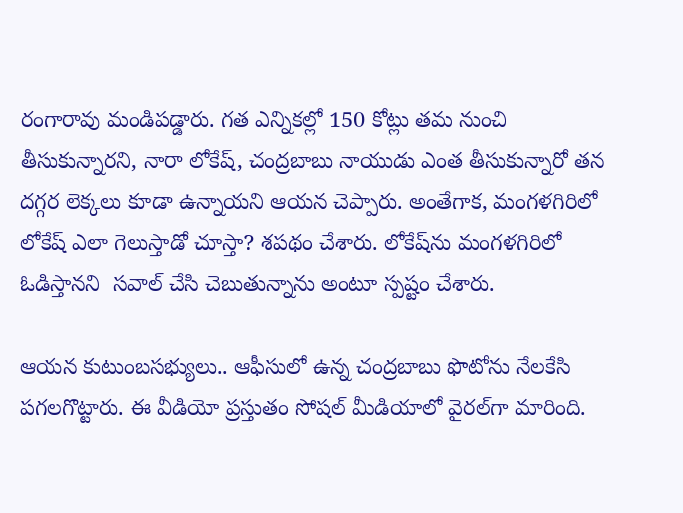రంగారావు మండిపడ్డారు. గత ఎన్నికల్లో 150 కోట్లు తమ నుంచి తీసుకున్నారని, నారా లోకేష్, చంద్రబాబు నాయుడు ఎంత తీసుకున్నారో తన దగ్గర లెక్కలు కూడా ఉన్నాయని ఆయన చెప్పారు. అంతేగాక, మంగళగిరిలో లోకేష్ ఎలా గెలుస్తాడో చూస్తా? శపథం చేశారు. లోకేష్‌ను మంగళగిరిలో ఓడిస్తానని  సవాల్ చేసి చెబుతున్నాను అంటూ స్పష్టం చేశారు.

ఆయన కుటుంబసభ్యులు.. ఆఫీసులో ఉన్న చంద్రబాబు ఫొటోను నేలకేసి పగలగొట్టారు. ఈ వీడియో ప్రస్తుతం సోషల్ మీడియాలో వైరల్‌గా మారింది.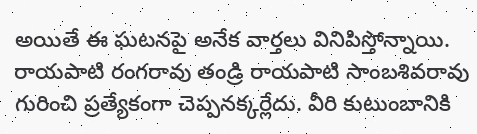అయితే ఈ ఘటనపై అనేక వార్తలు వినిపిస్తోన్నాయి. రాయపాటి రంగరావు తండ్రి రాయపాటి సాంబశివరావు గురించి ప్రత్యేకంగా చెప్పనక్కర్లేదు. వీరి కుటుంబానికి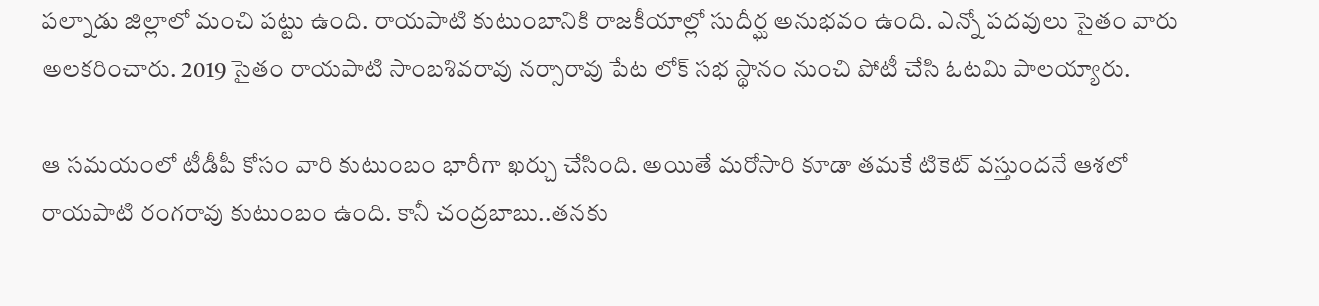పల్నాడు జిల్లాలో మంచి పట్టు ఉంది. రాయపాటి కుటుంబానికి రాజకీయాల్లో సుదీర్ఘ అనుభవం ఉంది. ఎన్నో పదవులు సైతం వారు అలకరించారు. 2019 సైతం రాయపాటి సాంబశివరావు నర్సారావు పేట లోక్ సభ స్థానం నుంచి పోటీ చేసి ఓటమి పాలయ్యారు.

ఆ సమయంలో టీడీపీ కోసం వారి కుటుంబం భారీగా ఖర్చు చేసింది. అయితే మరోసారి కూడా తమకే టికెట్ వస్తుందనే ఆశలో రాయపాటి రంగరావు కుటుంబం ఉంది. కానీ చంద్రబాబు..తనకు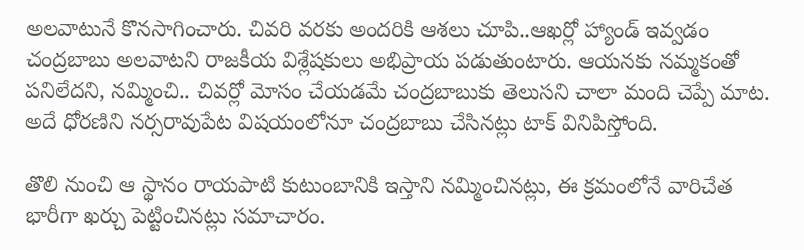అలవాటునే కొనసాగించారు. చివరి వరకు అందరికి ఆశలు చూపి..ఆఖర్లో హ్యాండ్ ఇవ్వడం చంద్రబాబు అలవాటని రాజకీయ విశ్లేషకులు అభిప్రాయ పడుతుంటారు. ఆయనకు నమ్మకంతో పనిలేదని, నమ్మించి.. చివర్లో మోసం చేయడమే చంద్రబాబుకు తెలుసని చాలా మంది చెప్పే మాట. అదే ధోరణిని నర్సరావుపేట విషయంలోనూ చంద్రబాబు చేసినట్లు టాక్ వినిపిస్తోంది.

తొలి నుంచి ఆ స్థానం రాయపాటి కుటుంబానికి ఇస్తాని నమ్మించినట్లు, ఈ క్రమంలోనే వారిచేత భారీగా ఖర్చు పెట్టించినట్లు సమాచారం.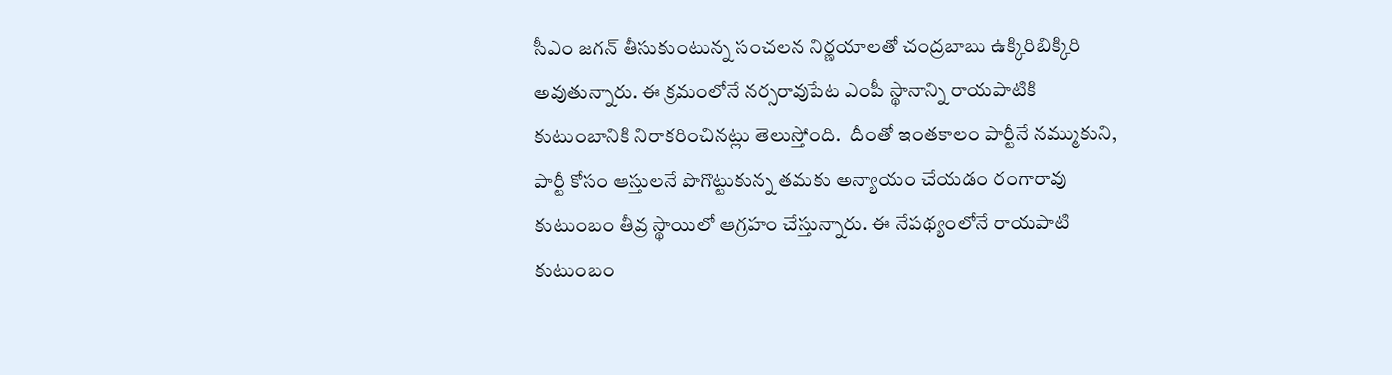సీఎం జగన్ తీసుకుంటున్న సంచలన నిర్ణయాలతో చంద్రబాబు ఉక్కిరిబిక్కిరి అవుతున్నారు. ఈ క్రమంలోనే నర్సరావుపేట ఎంపీ స్థానాన్ని రాయపాటికి కుటుంబానికి నిరాకరించినట్లు తెలుస్తోంది.  దీంతో ఇంతకాలం పార్టీనే నమ్ముకుని, పార్టీ కోసం ఆస్తులనే పొగొట్టుకున్న తమకు అన్యాయం చేయడం రంగారావు కుటుంబం తీవ్ర స్థాయిలో ఆగ్రహం చేస్తున్నారు. ఈ నేపథ్యంలోనే రాయపాటి కుటుంబం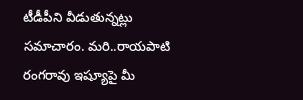టీడీపీని వీడుతున్నట్లు సమాచారం. మరి..రాయపాటి రంగరావు ఇష్యూపై మీ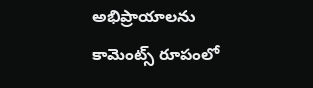అభిప్రాయాలను కామెంట్స్ రూపంలో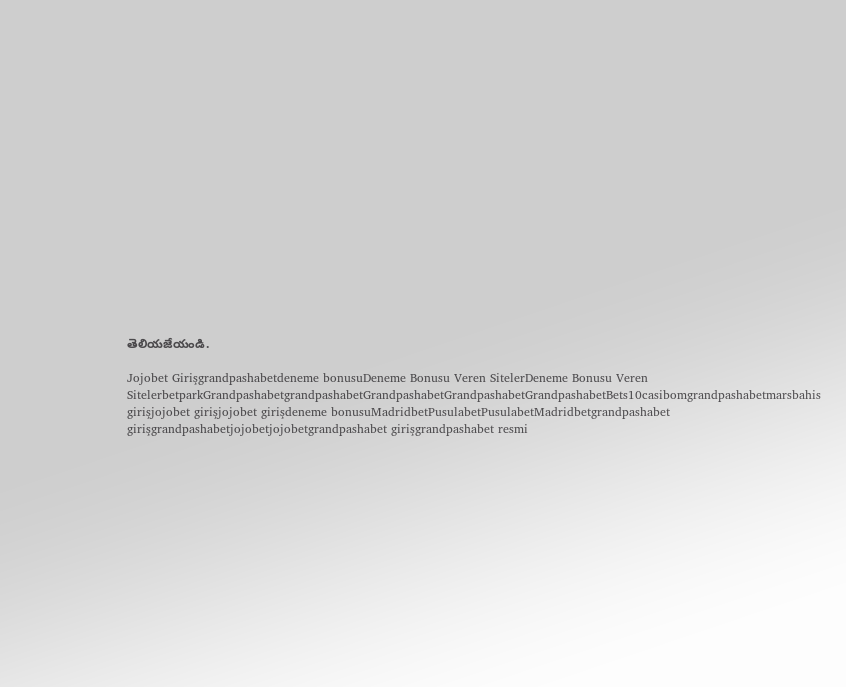తెలియజేయండి.

Jojobet Girişgrandpashabetdeneme bonusuDeneme Bonusu Veren SitelerDeneme Bonusu Veren SitelerbetparkGrandpashabetgrandpashabetGrandpashabetGrandpashabetGrandpashabetBets10casibomgrandpashabetmarsbahis girişjojobet girişjojobet girişdeneme bonusuMadridbetPusulabetPusulabetMadridbetgrandpashabet girişgrandpashabetjojobetjojobetgrandpashabet girişgrandpashabet resmi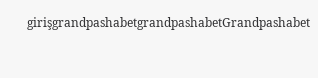girişgrandpashabetgrandpashabetGrandpashabet